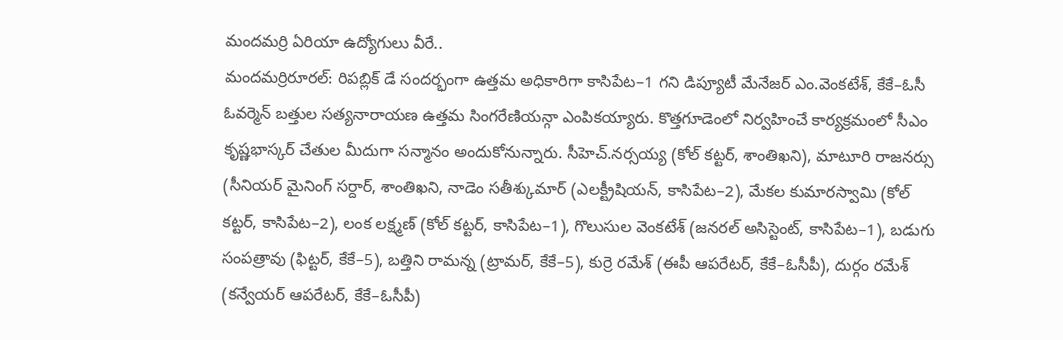మందమర్రి ఏరియా ఉద్యోగులు వీరే..
మందమర్రిరూరల్: రిపబ్లిక్ డే సందర్భంగా ఉత్తమ అధికారిగా కాసిపేట–1 గని డిప్యూటీ మేనేజర్ ఎం.వెంకటేశ్, కేకే–ఓసీ ఓవర్మెన్ బత్తుల సత్యనారాయణ ఉత్తమ సింగరేణియన్గా ఎంపికయ్యారు. కొత్తగూడెంలో నిర్వహించే కార్యక్రమంలో సీఎం కృష్ణభాస్కర్ చేతుల మీదుగా సన్మానం అందుకోనున్నారు. సీహెచ్.నర్సయ్య (కోల్ కట్టర్, శాంతిఖని), మాటూరి రాజనర్సు (సీనియర్ మైనింగ్ సర్దార్, శాంతిఖని, నాడెం సతీశ్కుమార్ (ఎలక్ట్రీషియన్, కాసిపేట–2), మేకల కుమారస్వామి (కోల్ కట్టర్, కాసిపేట–2), లంక లక్ష్మణ్ (కోల్ కట్టర్, కాసిపేట–1), గొలుసుల వెంకటేశ్ (జనరల్ అసిస్టెంట్, కాసిపేట–1), బడుగు సంపత్రావు (ఫిట్టర్, కేకే–5), బత్తిని రామన్న (ట్రామర్, కేకే–5), కుర్రె రమేశ్ (ఈపీ ఆపరేటర్, కేకే–ఓసీపీ), దుర్గం రమేశ్ (కన్వేయర్ ఆపరేటర్, కేకే–ఓసీపీ)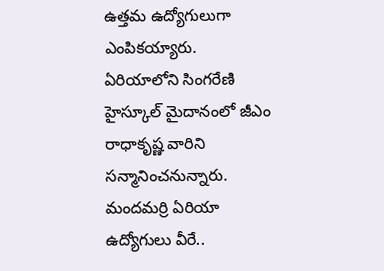ఉత్తమ ఉద్యోగులుగా ఎంపికయ్యారు. ఏరియాలోని సింగరేణి హైస్కూల్ మైదానంలో జీఎం రాధాకృష్ణ వారిని సన్మానించనున్నారు.
మందమర్రి ఏరియా ఉద్యోగులు వీరే..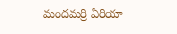మందమర్రి ఏరియా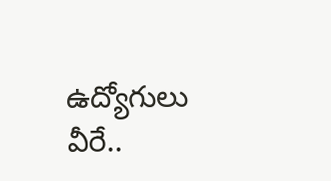ఉద్యోగులు వీరే..